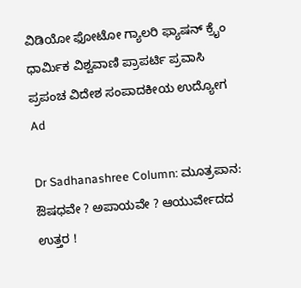ವಿಡಿಯೋ ಫೋಟೋ ಗ್ಯಾಲರಿ ಫ್ಯಾಷನ್ ಕ್ರೈಂ ಧಾರ್ಮಿಕ ವಿಶ್ವವಾಣಿ ಪ್ರಾಪರ್ಟಿ ಪ್ರವಾಸಿ ಪ್ರಪಂಚ ವಿದೇಶ ಸಂಪಾದಕೀಯ ಉದ್ಯೋಗ
Ad

Dr Sadhanashree Column: ಮೂತ್ರಪಾನ: ಔಷಧವೇ ? ಅಪಾಯವೇ ? ಆಯುರ್ವೇದದ ಉತ್ತರ !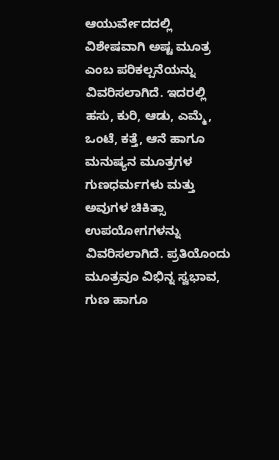ಆಯುರ್ವೇದದಲ್ಲಿ ವಿಶೇಷವಾಗಿ ಅಷ್ಟ ಮೂತ್ರ ಎಂಬ ಪರಿಕಲ್ಪನೆಯನ್ನು ವಿವರಿಸಲಾಗಿದೆ. ಇದರಲ್ಲಿ ಹಸು, ಕುರಿ, ಆಡು, ಎಮ್ಮೆ, ಒಂಟೆ, ಕತ್ತೆ, ಆನೆ ಹಾಗೂ ಮನುಷ್ಯನ ಮೂತ್ರಗಳ ಗುಣಧರ್ಮಗಳು ಮತ್ತು ಅವುಗಳ ಚಿಕಿತ್ಸಾ ಉಪಯೋಗಗಳನ್ನು ವಿವರಿಸಲಾಗಿದೆ. ಪ್ರತಿಯೊಂದು ಮೂತ್ರವೂ ವಿಭಿನ್ನ ಸ್ವಭಾವ, ಗುಣ ಹಾಗೂ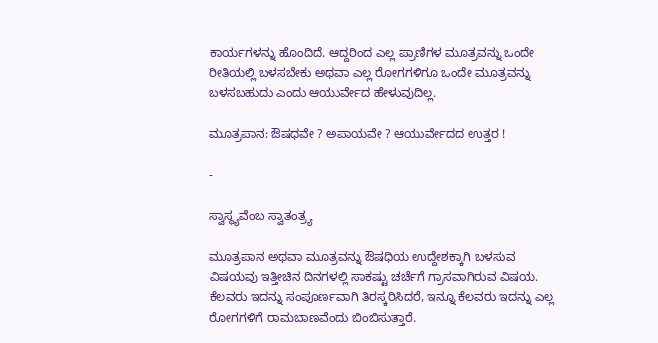ಕಾರ್ಯಗಳನ್ನು ಹೊಂದಿದೆ. ಆದ್ದರಿಂದ ಎಲ್ಲ ಪ್ರಾಣಿಗಳ ಮೂತ್ರವನ್ನು ಒಂದೇ ರೀತಿಯಲ್ಲಿ ಬಳಸಬೇಕು ಅಥವಾ ಎಲ್ಲ ರೋಗಗಳಿಗೂ ಒಂದೇ ಮೂತ್ರವನ್ನು ಬಳಸಬಹುದು ಎಂದು ಆಯುರ್ವೇದ ಹೇಳುವುದಿಲ್ಲ.

ಮೂತ್ರಪಾನ: ಔಷಧವೇ ? ಅಪಾಯವೇ ? ಆಯುರ್ವೇದದ ಉತ್ತರ !

-

ಸ್ವಾಸ್ಥ್ಯವೆಂಬ ಸ್ವಾತಂತ್ರ್ಯ

ಮೂತ್ರಪಾನ ಅಥವಾ ಮೂತ್ರವನ್ನು ಔಷಧಿಯ ಉದ್ದೇಶಕ್ಕಾಗಿ ಬಳಸುವ ವಿಷಯವು ಇತ್ತೀಚಿನ ದಿನಗಳಲ್ಲಿ ಸಾಕಷ್ಟು ಚರ್ಚೆಗೆ ಗ್ರಾಸವಾಗಿರುವ ವಿಷಯ. ಕೆಲವರು ಇದನ್ನು ಸಂಪೂರ್ಣವಾಗಿ ತಿರಸ್ಕರಿಸಿದರೆ, ಇನ್ನೂ ಕೆಲವರು ಇದನ್ನು ಎಲ್ಲ ರೋಗಗಳಿಗೆ ರಾಮಬಾಣವೆಂದು ಬಿಂಬಿಸುತ್ತಾರೆ.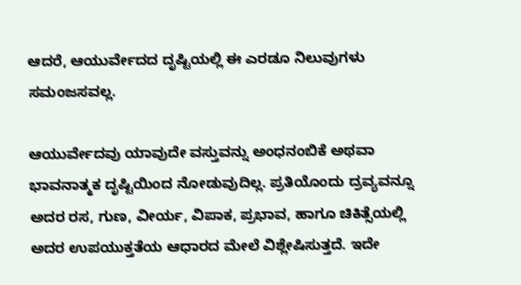ಆದರೆ, ಆಯುರ್ವೇದದ ದೃಷ್ಟಿಯಲ್ಲಿ ಈ ಎರಡೂ ನಿಲುವುಗಳು ಸಮಂಜಸವಲ್ಲ.

ಆಯುರ್ವೇದವು ಯಾವುದೇ ವಸ್ತುವನ್ನು ಅಂಧನಂಬಿಕೆ ಅಥವಾ ಭಾವನಾತ್ಮಕ ದೃಷ್ಟಿಯಿಂದ ನೋಡುವುದಿಲ್ಲ. ಪ್ರತಿಯೊಂದು ದ್ರವ್ಯವನ್ನೂ ಅದರ ರಸ, ಗುಣ, ವೀರ್ಯ, ವಿಪಾಕ, ಪ್ರಭಾವ, ಹಾಗೂ ಚಿಕಿತ್ಸೆಯಲ್ಲಿ ಅದರ ಉಪಯುಕ್ತತೆಯ ಆಧಾರದ ಮೇಲೆ ವಿಶ್ಲೇಷಿಸುತ್ತದೆ. ಇದೇ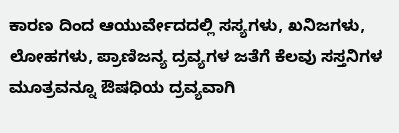ಕಾರಣ ದಿಂದ ಆಯುರ್ವೇದದಲ್ಲಿ ಸಸ್ಯಗಳು, ಖನಿಜಗಳು, ಲೋಹಗಳು, ಪ್ರಾಣಿಜನ್ಯ ದ್ರವ್ಯಗಳ ಜತೆಗೆ ಕೆಲವು ಸಸ್ತನಿಗಳ ಮೂತ್ರವನ್ನೂ ಔಷಧಿಯ ದ್ರವ್ಯವಾಗಿ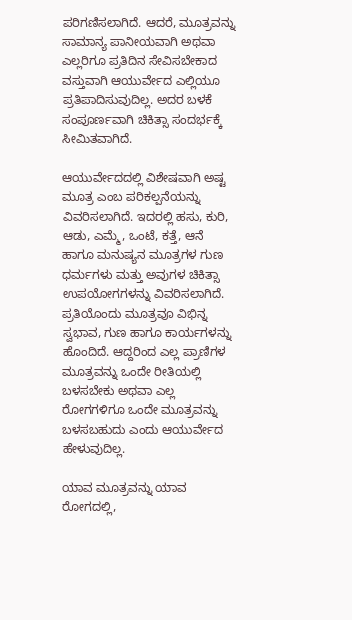ಪರಿಗಣಿಸಲಾಗಿದೆ. ಆದರೆ, ಮೂತ್ರವನ್ನು ಸಾಮಾನ್ಯ ಪಾನೀಯವಾಗಿ ಅಥವಾ ಎಲ್ಲರಿಗೂ ಪ್ರತಿದಿನ ಸೇವಿಸಬೇಕಾದ ವಸ್ತುವಾಗಿ ಆಯುರ್ವೇದ ಎಲ್ಲಿಯೂ ಪ್ರತಿಪಾದಿಸುವುದಿಲ್ಲ. ಅದರ ಬಳಕೆ ಸಂಪೂರ್ಣವಾಗಿ ಚಿಕಿತ್ಸಾ ಸಂದರ್ಭಕ್ಕೆ ಸೀಮಿತವಾಗಿದೆ.

ಆಯುರ್ವೇದದಲ್ಲಿ ವಿಶೇಷವಾಗಿ ಅಷ್ಟ ಮೂತ್ರ ಎಂಬ ಪರಿಕಲ್ಪನೆಯನ್ನು ವಿವರಿಸಲಾಗಿದೆ. ಇದರಲ್ಲಿ ಹಸು, ಕುರಿ, ಆಡು, ಎಮ್ಮೆ, ಒಂಟೆ, ಕತ್ತೆ, ಆನೆ ಹಾಗೂ ಮನುಷ್ಯನ ಮೂತ್ರಗಳ ಗುಣ ಧರ್ಮಗಳು ಮತ್ತು ಅವುಗಳ ಚಿಕಿತ್ಸಾ ಉಪಯೋಗಗಳನ್ನು ವಿವರಿಸಲಾಗಿದೆ. ಪ್ರತಿಯೊಂದು ಮೂತ್ರವೂ ವಿಭಿನ್ನ ಸ್ವಭಾವ, ಗುಣ ಹಾಗೂ ಕಾರ್ಯಗಳನ್ನು ಹೊಂದಿದೆ. ಆದ್ದರಿಂದ ಎಲ್ಲ ಪ್ರಾಣಿಗಳ ಮೂತ್ರವನ್ನು ಒಂದೇ ರೀತಿಯಲ್ಲಿ ಬಳಸಬೇಕು ಅಥವಾ ಎಲ್ಲ ರೋಗಗಳಿಗೂ ಒಂದೇ ಮೂತ್ರವನ್ನು ಬಳಸಬಹುದು ಎಂದು ಆಯುರ್ವೇದ ಹೇಳುವುದಿಲ್ಲ.

ಯಾವ ಮೂತ್ರವನ್ನು ಯಾವ ರೋಗದಲ್ಲಿ,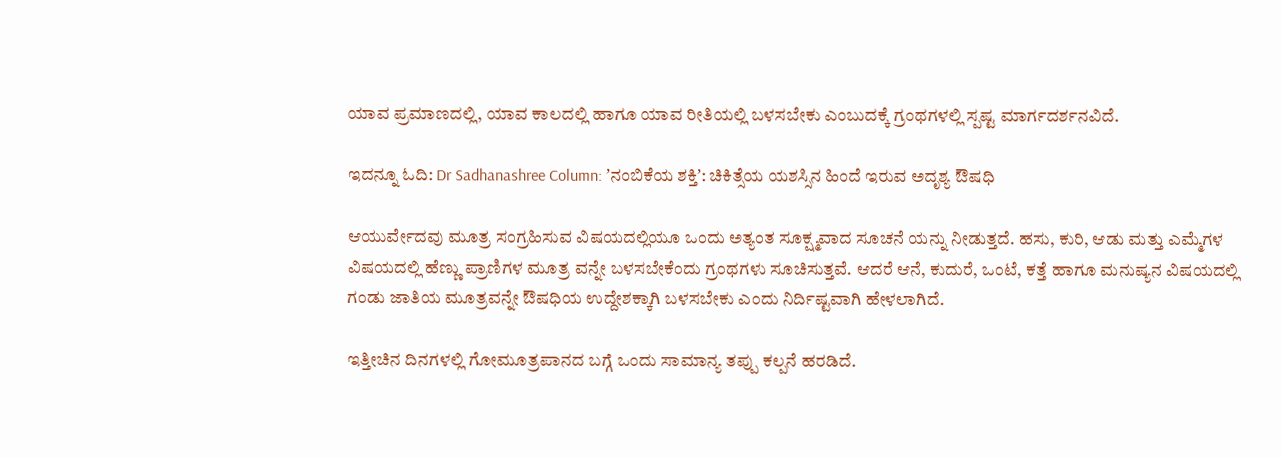ಯಾವ ಪ್ರಮಾಣದಲ್ಲಿ, ಯಾವ ಕಾಲದಲ್ಲಿ ಹಾಗೂ ಯಾವ ರೀತಿಯಲ್ಲಿ ಬಳಸಬೇಕು ಎಂಬುದಕ್ಕೆ ಗ್ರಂಥಗಳಲ್ಲಿ ಸ್ಪಷ್ಟ ಮಾರ್ಗದರ್ಶನವಿದೆ.

ಇದನ್ನೂ ಓದಿ: Dr Sadhanashree Column: ʼನಂಬಿಕೆಯ ಶಕ್ತಿʼ: ಚಿಕಿತ್ಸೆಯ ಯಶಸ್ಸಿನ ಹಿಂದೆ ಇರುವ ಅದೃಶ್ಯ ಔಷಧಿ

ಆಯುರ್ವೇದವು ಮೂತ್ರ ಸಂಗ್ರಹಿಸುವ ವಿಷಯದಲ್ಲಿಯೂ ಒಂದು ಅತ್ಯಂತ ಸೂಕ್ಷ್ಮವಾದ ಸೂಚನೆ ಯನ್ನು ನೀಡುತ್ತದೆ. ಹಸು, ಕುರಿ, ಆಡು ಮತ್ತು ಎಮ್ಮೆಗಳ ವಿಷಯದಲ್ಲಿ ಹೆಣ್ಣು ಪ್ರಾಣಿಗಳ ಮೂತ್ರ ವನ್ನೇ ಬಳಸಬೇಕೆಂದು ಗ್ರಂಥಗಳು ಸೂಚಿಸುತ್ತವೆ. ಆದರೆ ಆನೆ, ಕುದುರೆ, ಒಂಟೆ, ಕತ್ತೆ ಹಾಗೂ ಮನುಷ್ಯನ ವಿಷಯದಲ್ಲಿ ಗಂಡು ಜಾತಿಯ ಮೂತ್ರವನ್ನೇ ಔಷಧಿಯ ಉದ್ದೇಶಕ್ಕಾಗಿ ಬಳಸಬೇಕು ಎಂದು ನಿರ್ದಿಷ್ಟವಾಗಿ ಹೇಳಲಾಗಿದೆ.

ಇತ್ತೀಚಿನ ದಿನಗಳಲ್ಲಿ ಗೋಮೂತ್ರಪಾನದ ಬಗ್ಗೆ ಒಂದು ಸಾಮಾನ್ಯ ತಪ್ಪು ಕಲ್ಪನೆ ಹರಡಿದೆ.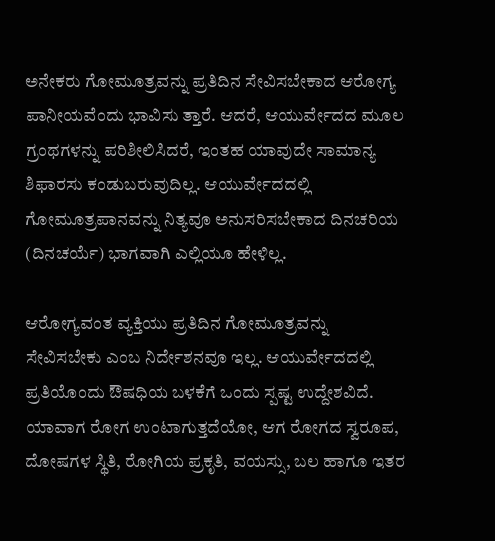ಅನೇಕರು ಗೋಮೂತ್ರವನ್ನು ಪ್ರತಿದಿನ ಸೇವಿಸಬೇಕಾದ ಆರೋಗ್ಯ ಪಾನೀಯವೆಂದು ಭಾವಿಸು ತ್ತಾರೆ. ಆದರೆ, ಆಯುರ್ವೇದದ ಮೂಲ ಗ್ರಂಥಗಳನ್ನು ಪರಿಶೀಲಿಸಿದರೆ, ಇಂತಹ ಯಾವುದೇ ಸಾಮಾನ್ಯ ಶಿಫಾರಸು ಕಂಡುಬರುವುದಿಲ್ಲ. ಆಯುರ್ವೇದದಲ್ಲಿ ಗೋಮೂತ್ರಪಾನವನ್ನು ನಿತ್ಯವೂ ಅನುಸರಿಸಬೇಕಾದ ದಿನಚರಿಯ (ದಿನಚರ್ಯೆ) ಭಾಗವಾಗಿ ಎಲ್ಲಿಯೂ ಹೇಳಿಲ್ಲ.

ಆರೋಗ್ಯವಂತ ವ್ಯಕ್ತಿಯು ಪ್ರತಿದಿನ ಗೋಮೂತ್ರವನ್ನು ಸೇವಿಸಬೇಕು ಎಂಬ ನಿರ್ದೇಶನವೂ ಇಲ್ಲ. ಆಯುರ್ವೇದದಲ್ಲಿ ಪ್ರತಿಯೊಂದು ಔಷಧಿಯ ಬಳಕೆಗೆ ಒಂದು ಸ್ಪಷ್ಟ ಉದ್ದೇಶವಿದೆ. ಯಾವಾಗ ರೋಗ ಉಂಟಾಗುತ್ತದೆಯೋ, ಆಗ ರೋಗದ ಸ್ವರೂಪ, ದೋಷಗಳ ಸ್ಥಿತಿ, ರೋಗಿಯ ಪ್ರಕೃತಿ, ವಯಸ್ಸು, ಬಲ ಹಾಗೂ ಇತರ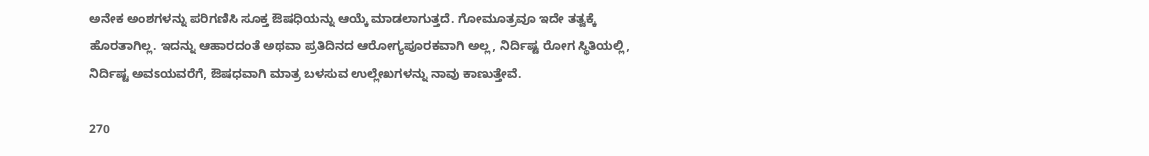ಅನೇಕ ಅಂಶಗಳನ್ನು ಪರಿಗಣಿಸಿ ಸೂಕ್ತ ಔಷಧಿಯನ್ನು ಆಯ್ಕೆ ಮಾಡಲಾಗುತ್ತದೆ. ಗೋಮೂತ್ರವೂ ಇದೇ ತತ್ವಕ್ಕೆ ಹೊರತಾಗಿಲ್ಲ. ಇದನ್ನು ಆಹಾರದಂತೆ ಅಥವಾ ಪ್ರತಿದಿನದ ಆರೋಗ್ಯಪೂರಕವಾಗಿ ಅಲ್ಲ, ನಿರ್ದಿಷ್ಟ ರೋಗ ಸ್ಥಿತಿಯಲ್ಲಿ, ನಿರ್ದಿಷ್ಟ ಅವಽಯವರೆಗೆ, ಔಷಧವಾಗಿ ಮಾತ್ರ ಬಳಸುವ ಉಲ್ಲೇಖಗಳನ್ನು ನಾವು ಕಾಣುತ್ತೇವೆ.

270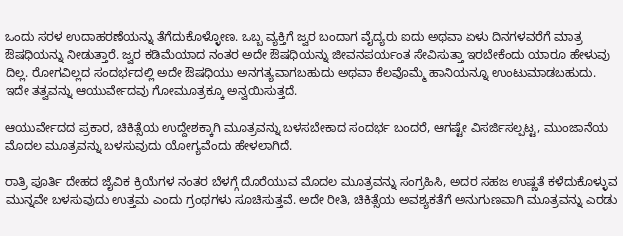ಒಂದು ಸರಳ ಉದಾಹರಣೆಯನ್ನು ತೆಗೆದುಕೊಳ್ಳೋಣ. ಒಬ್ಬ ವ್ಯಕ್ತಿಗೆ ಜ್ವರ ಬಂದಾಗ ವೈದ್ಯರು ಐದು ಅಥವಾ ಏಳು ದಿನಗಳವರೆಗೆ ಮಾತ್ರ ಔಷಧಿಯನ್ನು ನೀಡುತ್ತಾರೆ. ಜ್ವರ ಕಡಿಮೆಯಾದ ನಂತರ ಅದೇ ಔಷಧಿಯನ್ನು ಜೀವನಪರ್ಯಂತ ಸೇವಿಸುತ್ತಾ ಇರಬೇಕೆಂದು ಯಾರೂ ಹೇಳುವು ದಿಲ್ಲ. ರೋಗವಿಲ್ಲದ ಸಂದರ್ಭದಲ್ಲಿ ಅದೇ ಔಷಧಿಯು ಅನಗತ್ಯವಾಗಬಹುದು ಅಥವಾ ಕೆಲವೊಮ್ಮೆ ಹಾನಿಯನ್ನೂ ಉಂಟುಮಾಡಬಹುದು. ಇದೇ ತತ್ವವನ್ನು ಆಯುರ್ವೇದವು ಗೋಮೂತ್ರಕ್ಕೂ ಅನ್ವಯಿಸುತ್ತದೆ.

ಆಯುರ್ವೇದದ ಪ್ರಕಾರ, ಚಿಕಿತ್ಸೆಯ ಉದ್ದೇಶಕ್ಕಾಗಿ ಮೂತ್ರವನ್ನು ಬಳಸಬೇಕಾದ ಸಂದರ್ಭ ಬಂದರೆ, ಆಗಷ್ಟೇ ವಿಸರ್ಜಿಸಲ್ಪಟ್ಟ, ಮುಂಜಾನೆಯ ಮೊದಲ ಮೂತ್ರವನ್ನು ಬಳಸುವುದು ಯೋಗ್ಯವೆಂದು ಹೇಳಲಾಗಿದೆ.

ರಾತ್ರಿ ಪೂರ್ತಿ ದೇಹದ ಜೈವಿಕ ಕ್ರಿಯೆಗಳ ನಂತರ ಬೆಳಗ್ಗೆ ದೊರೆಯುವ ಮೊದಲ ಮೂತ್ರವನ್ನು ಸಂಗ್ರಹಿಸಿ, ಅದರ ಸಹಜ ಉಷ್ಣತೆ ಕಳೆದುಕೊಳ್ಳುವ ಮುನ್ನವೇ ಬಳಸುವುದು ಉತ್ತಮ ಎಂದು ಗ್ರಂಥಗಳು ಸೂಚಿಸುತ್ತವೆ. ಅದೇ ರೀತಿ, ಚಿಕಿತ್ಸೆಯ ಅವಶ್ಯಕತೆಗೆ ಅನುಗುಣವಾಗಿ ಮೂತ್ರವನ್ನು ಎರಡು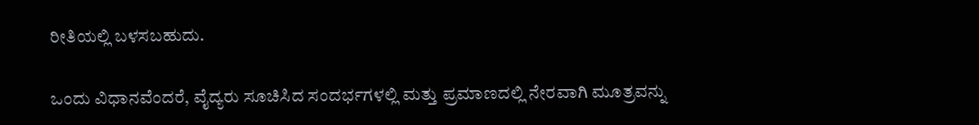ರೀತಿಯಲ್ಲಿ ಬಳಸಬಹುದು.

ಒಂದು ವಿಧಾನವೆಂದರೆ, ವೈದ್ಯರು ಸೂಚಿಸಿದ ಸಂದರ್ಭಗಳಲ್ಲಿ ಮತ್ತು ಪ್ರಮಾಣದಲ್ಲಿ ನೇರವಾಗಿ ಮೂತ್ರವನ್ನು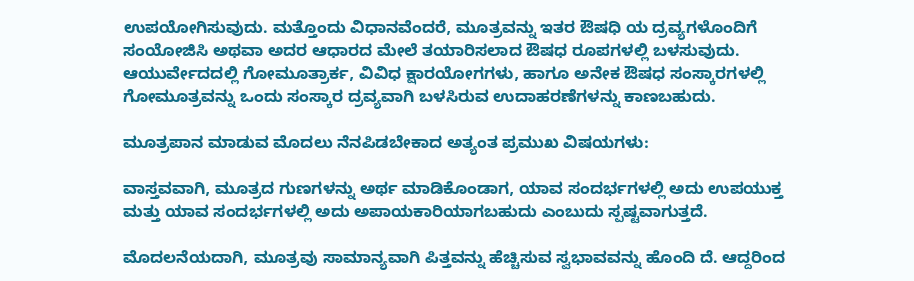ಉಪಯೋಗಿಸುವುದು. ಮತ್ತೊಂದು ವಿಧಾನವೆಂದರೆ, ಮೂತ್ರವನ್ನು ಇತರ ಔಷಧಿ ಯ ದ್ರವ್ಯಗಳೊಂದಿಗೆ ಸಂಯೋಜಿಸಿ ಅಥವಾ ಅದರ ಆಧಾರದ ಮೇಲೆ ತಯಾರಿಸಲಾದ ಔಷಧ ರೂಪಗಳಲ್ಲಿ ಬಳಸುವುದು. ಆಯುರ್ವೇದದಲ್ಲಿ ಗೋಮೂತ್ರಾರ್ಕ, ವಿವಿಧ ಕ್ಷಾರಯೋಗಗಳು, ಹಾಗೂ ಅನೇಕ ಔಷಧ ಸಂಸ್ಕಾರಗಳಲ್ಲಿ ಗೋಮೂತ್ರವನ್ನು ಒಂದು ಸಂಸ್ಕಾರ ದ್ರವ್ಯವಾಗಿ ಬಳಸಿರುವ ಉದಾಹರಣೆಗಳನ್ನು ಕಾಣಬಹುದು.

ಮೂತ್ರಪಾನ ಮಾಡುವ ಮೊದಲು ನೆನಪಿಡಬೇಕಾದ ಅತ್ಯಂತ ಪ್ರಮುಖ ವಿಷಯಗಳು:

ವಾಸ್ತವವಾಗಿ, ಮೂತ್ರದ ಗುಣಗಳನ್ನು ಅರ್ಥ ಮಾಡಿಕೊಂಡಾಗ, ಯಾವ ಸಂದರ್ಭಗಳಲ್ಲಿ ಅದು ಉಪಯುಕ್ತ ಮತ್ತು ಯಾವ ಸಂದರ್ಭಗಳಲ್ಲಿ ಅದು ಅಪಾಯಕಾರಿಯಾಗಬಹುದು ಎಂಬುದು ಸ್ಪಷ್ಟವಾಗುತ್ತದೆ.

ಮೊದಲನೆಯದಾಗಿ, ಮೂತ್ರವು ಸಾಮಾನ್ಯವಾಗಿ ಪಿತ್ತವನ್ನು ಹೆಚ್ಚಿಸುವ ಸ್ವಭಾವವನ್ನು ಹೊಂದಿ ದೆ. ಆದ್ದರಿಂದ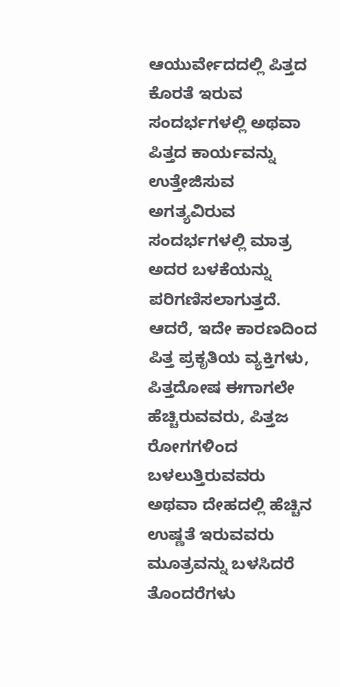ಆಯುರ್ವೇದದಲ್ಲಿ ಪಿತ್ತದ ಕೊರತೆ ಇರುವ ಸಂದರ್ಭಗಳಲ್ಲಿ ಅಥವಾ ಪಿತ್ತದ ಕಾರ್ಯವನ್ನು ಉತ್ತೇಜಿಸುವ ಅಗತ್ಯವಿರುವ ಸಂದರ್ಭಗಳಲ್ಲಿ ಮಾತ್ರ ಅದರ ಬಳಕೆಯನ್ನು ಪರಿಗಣಿಸಲಾಗುತ್ತದೆ. ಆದರೆ, ಇದೇ ಕಾರಣದಿಂದ ಪಿತ್ತ ಪ್ರಕೃತಿಯ ವ್ಯಕ್ತಿಗಳು, ಪಿತ್ತದೋಷ ಈಗಾಗಲೇ ಹೆಚ್ಚಿರುವವರು, ಪಿತ್ತಜ ರೋಗಗಳಿಂದ ಬಳಲುತ್ತಿರುವವರು ಅಥವಾ ದೇಹದಲ್ಲಿ ಹೆಚ್ಚಿನ ಉಷ್ಣತೆ ಇರುವವರು ಮೂತ್ರವನ್ನು ಬಳಸಿದರೆ ತೊಂದರೆಗಳು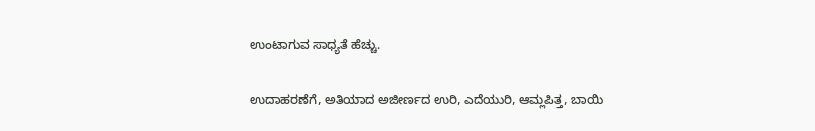ಉಂಟಾಗುವ ಸಾಧ್ಯತೆ ಹೆಚ್ಚು.

ಉದಾಹರಣೆಗೆ, ಅತಿಯಾದ ಅಜೀರ್ಣದ ಉರಿ, ಎದೆಯುರಿ, ಆಮ್ಲಪಿತ್ತ, ಬಾಯಿ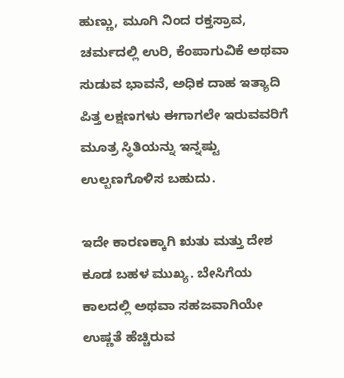ಹುಣ್ಣು, ಮೂಗಿ ನಿಂದ ರಕ್ತಸ್ರಾವ, ಚರ್ಮದಲ್ಲಿ ಉರಿ, ಕೆಂಪಾಗುವಿಕೆ ಅಥವಾ ಸುಡುವ ಭಾವನೆ, ಅಧಿಕ ದಾಹ ಇತ್ಯಾದಿ ಪಿತ್ತ ಲಕ್ಷಣಗಳು ಈಗಾಗಲೇ ಇರುವವರಿಗೆ ಮೂತ್ರ ಸ್ಥಿತಿಯನ್ನು ಇನ್ನಷ್ಟು ಉಲ್ಬಣಗೊಳಿಸ ಬಹುದು.

ಇದೇ ಕಾರಣಕ್ಕಾಗಿ ಋತು ಮತ್ತು ದೇಶ ಕೂಡ ಬಹಳ ಮುಖ್ಯ. ಬೇಸಿಗೆಯ ಕಾಲದಲ್ಲಿ ಅಥವಾ ಸಹಜವಾಗಿಯೇ ಉಷ್ಣತೆ ಹೆಚ್ಚಿರುವ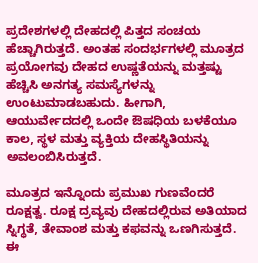ಪ್ರದೇಶಗಳಲ್ಲಿ ದೇಹದಲ್ಲಿ ಪಿತ್ತದ ಸಂಚಯ ಹೆಚ್ಚಾಗಿರುತ್ತದೆ. ಅಂತಹ ಸಂದರ್ಭಗಳಲ್ಲಿ ಮೂತ್ರದ ಪ್ರಯೋಗವು ದೇಹದ ಉಷ್ಣತೆಯನ್ನು ಮತ್ತಷ್ಟು ಹೆಚ್ಚಿಸಿ ಅನಗತ್ಯ ಸಮಸ್ಯೆಗಳನ್ನು ಉಂಟುಮಾಡಬಹುದು. ಹೀಗಾಗಿ, ಆಯುರ್ವೇದದಲ್ಲಿ ಒಂದೇ ಔಷಧಿಯ ಬಳಕೆಯೂ ಕಾಲ, ಸ್ಥಳ ಮತ್ತು ವ್ಯಕ್ತಿಯ ದೇಹಸ್ಥಿತಿಯನ್ನು ಅವಲಂಬಿಸಿರುತ್ತದೆ.

ಮೂತ್ರದ ಇನ್ನೊಂದು ಪ್ರಮುಖ ಗುಣವೆಂದರೆ ರೂಕ್ಷತ್ವ. ರೂಕ್ಷ ದ್ರವ್ಯವು ದೇಹದಲ್ಲಿರುವ ಅತಿಯಾದ ಸ್ನಿಗ್ಧತೆ, ತೇವಾಂಶ ಮತ್ತು ಕಫವನ್ನು ಒಣಗಿಸುತ್ತದೆ. ಈ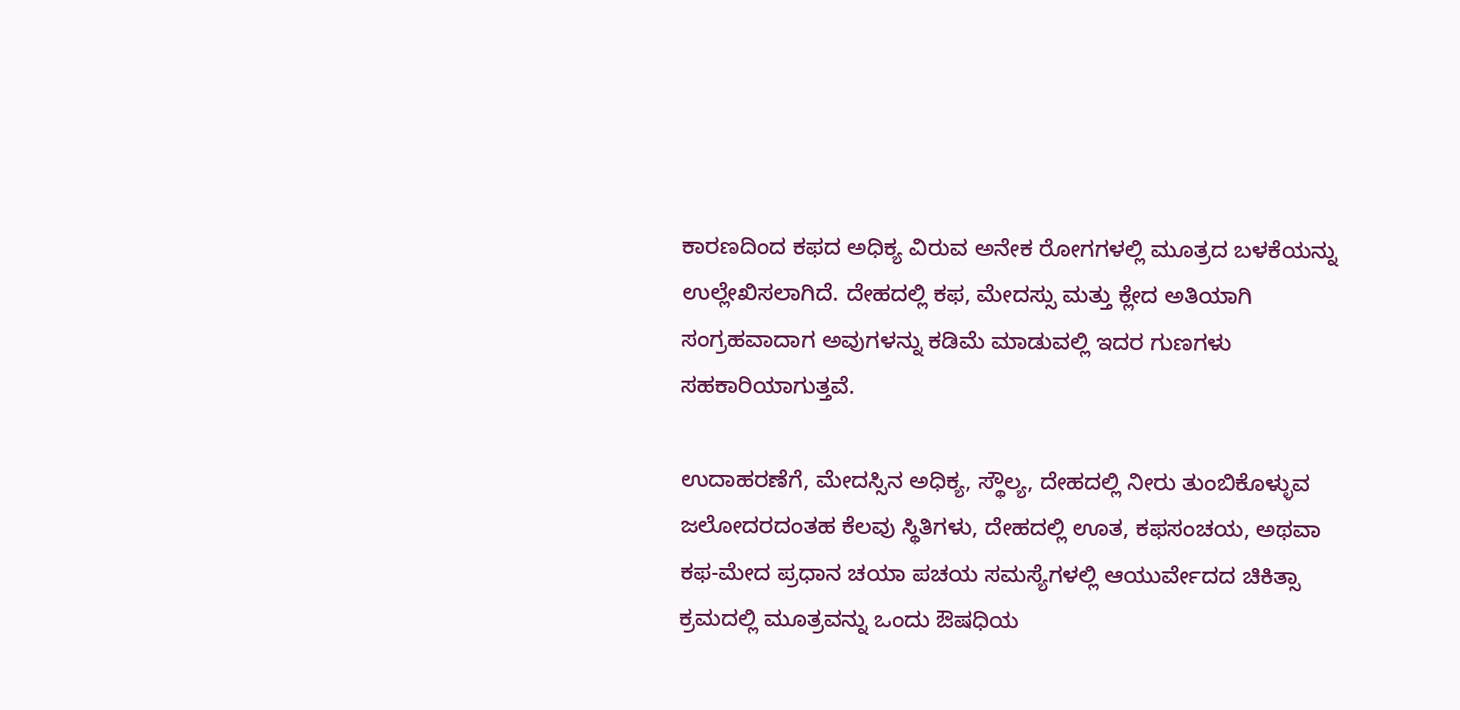ಕಾರಣದಿಂದ ಕಫದ ಅಧಿಕ್ಯ ವಿರುವ ಅನೇಕ ರೋಗಗಳಲ್ಲಿ ಮೂತ್ರದ ಬಳಕೆಯನ್ನು ಉಲ್ಲೇಖಿಸಲಾಗಿದೆ. ದೇಹದಲ್ಲಿ ಕಫ, ಮೇದಸ್ಸು ಮತ್ತು ಕ್ಲೇದ ಅತಿಯಾಗಿ ಸಂಗ್ರಹವಾದಾಗ ಅವುಗಳನ್ನು ಕಡಿಮೆ ಮಾಡುವಲ್ಲಿ ಇದರ ಗುಣಗಳು ಸಹಕಾರಿಯಾಗುತ್ತವೆ.

ಉದಾಹರಣೆಗೆ, ಮೇದಸ್ಸಿನ ಅಧಿಕ್ಯ, ಸ್ಥೌಲ್ಯ, ದೇಹದಲ್ಲಿ ನೀರು ತುಂಬಿಕೊಳ್ಳುವ ಜಲೋದರದಂತಹ ಕೆಲವು ಸ್ಥಿತಿಗಳು, ದೇಹದಲ್ಲಿ ಊತ, ಕಫಸಂಚಯ, ಅಥವಾ ಕಫ-ಮೇದ ಪ್ರಧಾನ ಚಯಾ ಪಚಯ ಸಮಸ್ಯೆಗಳಲ್ಲಿ ಆಯುರ್ವೇದದ ಚಿಕಿತ್ಸಾ ಕ್ರಮದಲ್ಲಿ ಮೂತ್ರವನ್ನು ಒಂದು ಔಷಧಿಯ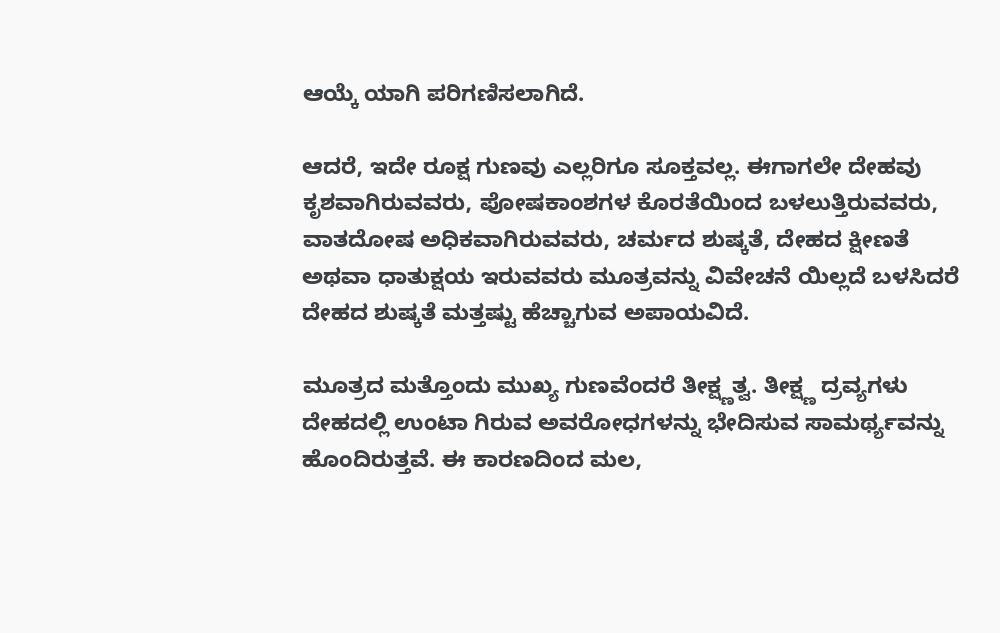ಆಯ್ಕೆ ಯಾಗಿ ಪರಿಗಣಿಸಲಾಗಿದೆ.

ಆದರೆ, ಇದೇ ರೂಕ್ಷ ಗುಣವು ಎಲ್ಲರಿಗೂ ಸೂಕ್ತವಲ್ಲ. ಈಗಾಗಲೇ ದೇಹವು ಕೃಶವಾಗಿರುವವರು, ಪೋಷಕಾಂಶಗಳ ಕೊರತೆಯಿಂದ ಬಳಲುತ್ತಿರುವವರು, ವಾತದೋಷ ಅಧಿಕವಾಗಿರುವವರು, ಚರ್ಮದ ಶುಷ್ಕತೆ, ದೇಹದ ಕ್ಷೀಣತೆ ಅಥವಾ ಧಾತುಕ್ಷಯ ಇರುವವರು ಮೂತ್ರವನ್ನು ವಿವೇಚನೆ ಯಿಲ್ಲದೆ ಬಳಸಿದರೆ ದೇಹದ ಶುಷ್ಕತೆ ಮತ್ತಷ್ಟು ಹೆಚ್ಚಾಗುವ ಅಪಾಯವಿದೆ.

ಮೂತ್ರದ ಮತ್ತೊಂದು ಮುಖ್ಯ ಗುಣವೆಂದರೆ ತೀಕ್ಷ್ಣತ್ವ. ತೀಕ್ಷ್ಣ ದ್ರವ್ಯಗಳು ದೇಹದಲ್ಲಿ ಉಂಟಾ ಗಿರುವ ಅವರೋಧಗಳನ್ನು ಭೇದಿಸುವ ಸಾಮರ್ಥ್ಯವನ್ನು ಹೊಂದಿರುತ್ತವೆ. ಈ ಕಾರಣದಿಂದ ಮಲ,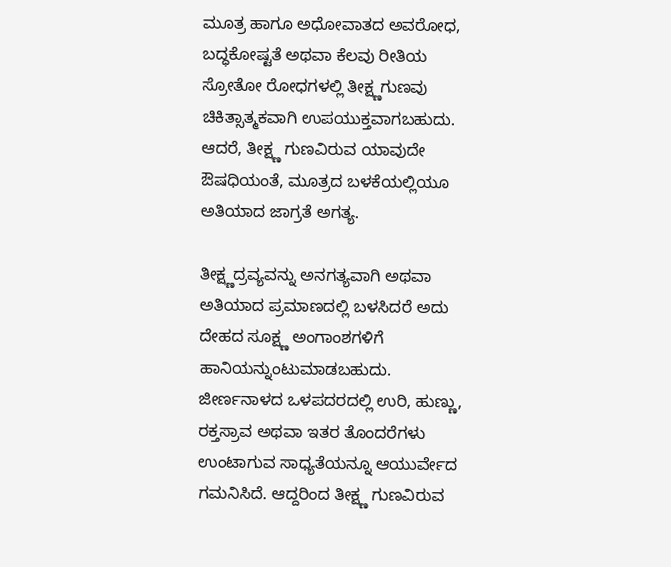ಮೂತ್ರ ಹಾಗೂ ಅಧೋವಾತದ ಅವರೋಧ, ಬದ್ಧಕೋಷ್ಟತೆ ಅಥವಾ ಕೆಲವು ರೀತಿಯ ಸ್ರೋತೋ ರೋಧಗಳಲ್ಲಿ ತೀಕ್ಷ್ಣಗುಣವು ಚಿಕಿತ್ಸಾತ್ಮಕವಾಗಿ ಉಪಯುಕ್ತವಾಗಬಹುದು. ಆದರೆ, ತೀಕ್ಷ್ಣ ಗುಣವಿರುವ ಯಾವುದೇ ಔಷಧಿಯಂತೆ, ಮೂತ್ರದ ಬಳಕೆಯಲ್ಲಿಯೂ ಅತಿಯಾದ ಜಾಗ್ರತೆ ಅಗತ್ಯ.

ತೀಕ್ಷ್ಣದ್ರವ್ಯವನ್ನು ಅನಗತ್ಯವಾಗಿ ಅಥವಾ ಅತಿಯಾದ ಪ್ರಮಾಣದಲ್ಲಿ ಬಳಸಿದರೆ ಅದು ದೇಹದ ಸೂಕ್ಷ್ಣ ಅಂಗಾಂಶಗಳಿಗೆ ಹಾನಿಯನ್ನುಂಟುಮಾಡಬಹುದು. ಜೀರ್ಣನಾಳದ ಒಳಪದರದಲ್ಲಿ ಉರಿ, ಹುಣ್ಣು, ರಕ್ತಸ್ರಾವ ಅಥವಾ ಇತರ ತೊಂದರೆಗಳು ಉಂಟಾಗುವ ಸಾಧ್ಯತೆಯನ್ನೂ ಆಯುರ್ವೇದ ಗಮನಿಸಿದೆ. ಆದ್ದರಿಂದ ತೀಕ್ಷ್ಣ ಗುಣವಿರುವ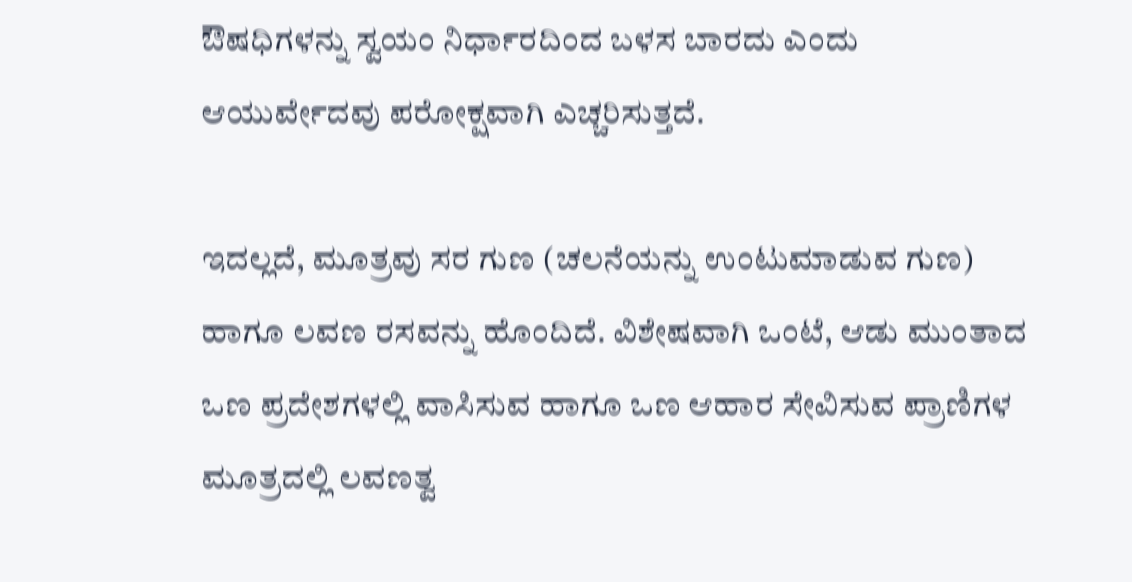ಔಷಧಿಗಳನ್ನು ಸ್ವಯಂ ನಿರ್ಧಾರದಿಂದ ಬಳಸ ಬಾರದು ಎಂದು ಆಯುರ್ವೇದವು ಪರೋಕ್ಷವಾಗಿ ಎಚ್ಚರಿಸುತ್ತದೆ.

ಇದಲ್ಲದೆ, ಮೂತ್ರವು ಸರ ಗುಣ (ಚಲನೆಯನ್ನು ಉಂಟುಮಾಡುವ ಗುಣ) ಹಾಗೂ ಲವಣ ರಸವನ್ನು ಹೊಂದಿದೆ. ವಿಶೇಷವಾಗಿ ಒಂಟೆ, ಆಡು ಮುಂತಾದ ಒಣ ಪ್ರದೇಶಗಳಲ್ಲಿ ವಾಸಿಸುವ ಹಾಗೂ ಒಣ ಆಹಾರ ಸೇವಿಸುವ ಪ್ರಾಣಿಗಳ ಮೂತ್ರದಲ್ಲಿ ಲವಣತ್ವ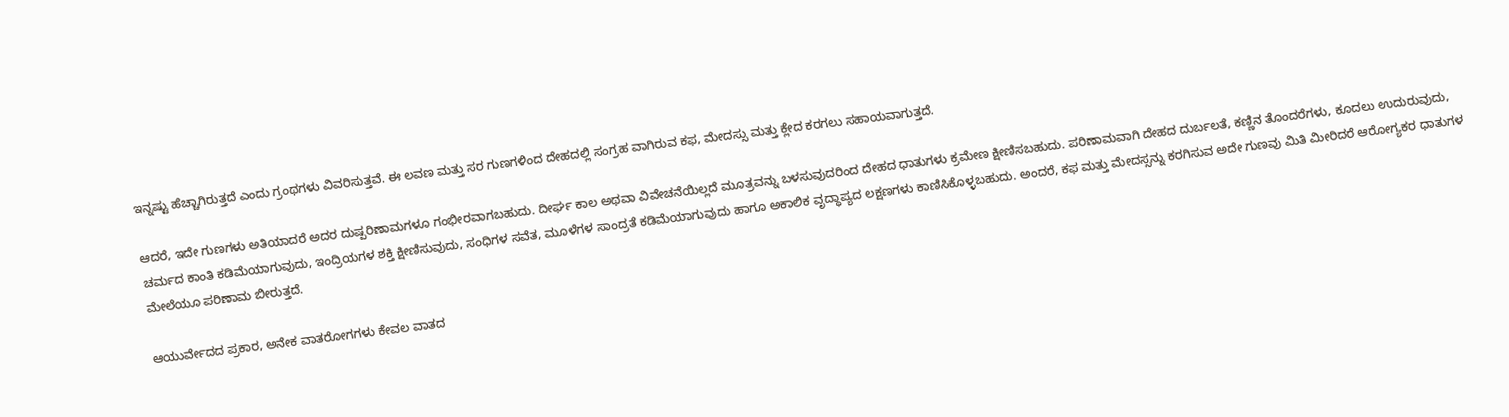ಇನ್ನಷ್ಟು ಹೆಚ್ಚಾಗಿರುತ್ತದೆ ಎಂದು ಗ್ರಂಥಗಳು ವಿವರಿಸುತ್ತವೆ. ಈ ಲವಣ ಮತ್ತು ಸರ ಗುಣಗಳಿಂದ ದೇಹದಲ್ಲಿ ಸಂಗ್ರಹ ವಾಗಿರುವ ಕಫ, ಮೇದಸ್ಸು ಮತ್ತು ಕ್ಲೇದ ಕರಗಲು ಸಹಾಯವಾಗುತ್ತದೆ.

ಆದರೆ, ಇದೇ ಗುಣಗಳು ಅತಿಯಾದರೆ ಅದರ ದುಷ್ಪರಿಣಾಮಗಳೂ ಗಂಭೀರವಾಗಬಹುದು. ದೀರ್ಘ ಕಾಲ ಅಥವಾ ವಿವೇಚನೆಯಿಲ್ಲದೆ ಮೂತ್ರವನ್ನು ಬಳಸುವುದರಿಂದ ದೇಹದ ಧಾತುಗಳು ಕ್ರಮೇಣ ಕ್ಷೀಣಿಸಬಹುದು. ಪರಿಣಾಮವಾಗಿ ದೇಹದ ದುರ್ಬಲತೆ, ಕಣ್ಣಿನ ತೊಂದರೆಗಳು, ಕೂದಲು ಉದುರುವುದು, ಚರ್ಮದ ಕಾಂತಿ ಕಡಿಮೆಯಾಗುವುದು, ಇಂದ್ರಿಯಗಳ ಶಕ್ತಿ ಕ್ಷೀಣಿಸುವುದು, ಸಂಧಿಗಳ ಸವೆತ, ಮೂಳೆಗಳ ಸಾಂದ್ರತೆ ಕಡಿಮೆಯಾಗುವುದು ಹಾಗೂ ಅಕಾಲಿಕ ವೃದ್ಧಾಪ್ಯದ ಲಕ್ಷಣಗಳು ಕಾಣಿಸಿಕೊಳ್ಳಬಹುದು. ಅಂದರೆ, ಕಫ ಮತ್ತು ಮೇದಸ್ಸನ್ನು ಕರಗಿಸುವ ಅದೇ ಗುಣವು ಮಿತಿ ಮೀರಿದರೆ ಆರೋಗ್ಯಕರ ಧಾತುಗಳ ಮೇಲೆಯೂ ಪರಿಣಾಮ ಬೀರುತ್ತದೆ.

ಆಯುರ್ವೇದದ ಪ್ರಕಾರ, ಅನೇಕ ವಾತರೋಗಗಳು ಕೇವಲ ವಾತದ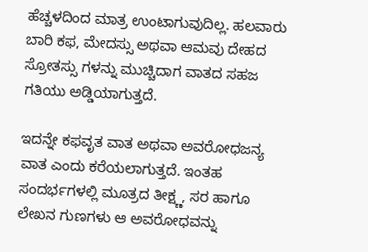ಹೆಚ್ಚಳದಿಂದ ಮಾತ್ರ ಉಂಟಾಗುವುದಿಲ್ಲ. ಹಲವಾರು ಬಾರಿ ಕಫ, ಮೇದಸ್ಸು ಅಥವಾ ಆಮವು ದೇಹದ ಸ್ರೋತಸ್ಸು ಗಳನ್ನು ಮುಚ್ಚಿದಾಗ ವಾತದ ಸಹಜ ಗತಿಯು ಅಡ್ಡಿಯಾಗುತ್ತದೆ.

ಇದನ್ನೇ ಕಫವೃತ ವಾತ ಅಥವಾ ಅವರೋಧಜನ್ಯ ವಾತ ಎಂದು ಕರೆಯಲಾಗುತ್ತದೆ. ಇಂತಹ ಸಂದರ್ಭಗಳಲ್ಲಿ ಮೂತ್ರದ ತೀಕ್ಷ್ಣ, ಸರ ಹಾಗೂ ಲೇಖನ ಗುಣಗಳು ಆ ಅವರೋಧವನ್ನು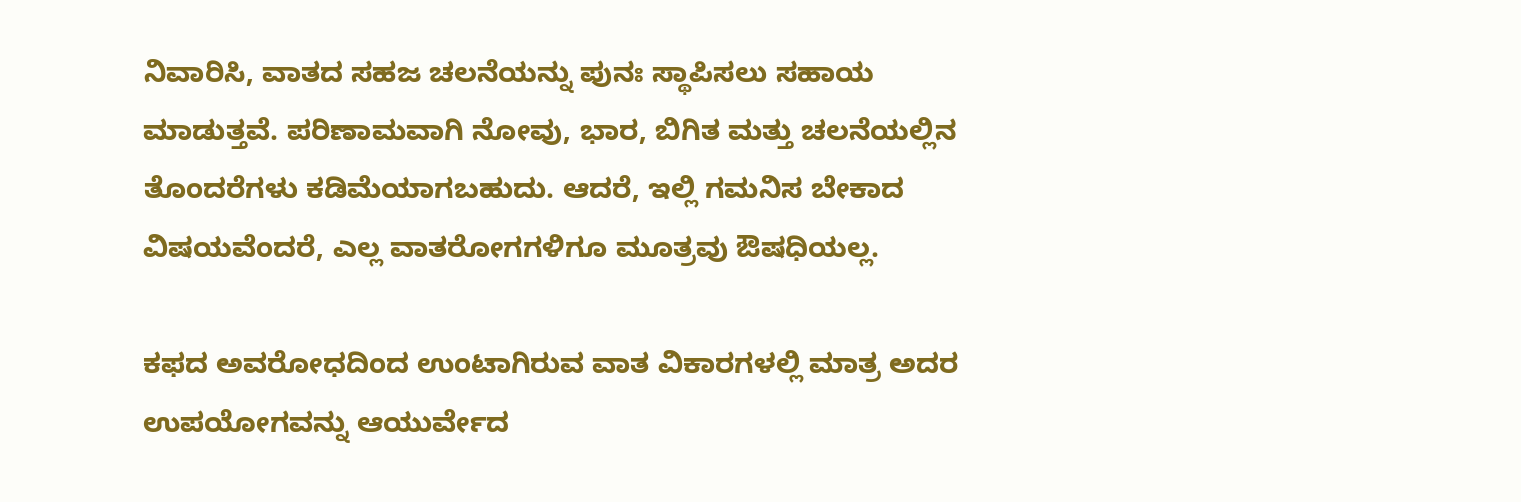ನಿವಾರಿಸಿ, ವಾತದ ಸಹಜ ಚಲನೆಯನ್ನು ಪುನಃ ಸ್ಥಾಪಿಸಲು ಸಹಾಯ ಮಾಡುತ್ತವೆ. ಪರಿಣಾಮವಾಗಿ ನೋವು, ಭಾರ, ಬಿಗಿತ ಮತ್ತು ಚಲನೆಯಲ್ಲಿನ ತೊಂದರೆಗಳು ಕಡಿಮೆಯಾಗಬಹುದು. ಆದರೆ, ಇಲ್ಲಿ ಗಮನಿಸ ಬೇಕಾದ ವಿಷಯವೆಂದರೆ, ಎಲ್ಲ ವಾತರೋಗಗಳಿಗೂ ಮೂತ್ರವು ಔಷಧಿಯಲ್ಲ.

ಕಫದ ಅವರೋಧದಿಂದ ಉಂಟಾಗಿರುವ ವಾತ ವಿಕಾರಗಳಲ್ಲಿ ಮಾತ್ರ ಅದರ ಉಪಯೋಗವನ್ನು ಆಯುರ್ವೇದ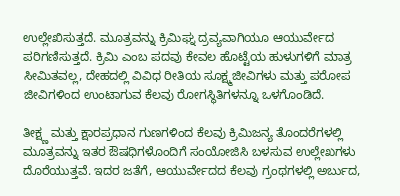ಉಲ್ಲೇಖಿಸುತ್ತದೆ. ಮೂತ್ರವನ್ನು ಕ್ರಿಮಿಘ್ನ ದ್ರವ್ಯವಾಗಿಯೂ ಆಯುರ್ವೇದ ಪರಿಗಣಿಸುತ್ತದೆ. ಕ್ರಿಮಿ ಎಂಬ ಪದವು ಕೇವಲ ಹೊಟ್ಟೆಯ ಹುಳುಗಳಿಗೆ ಮಾತ್ರ ಸೀಮಿತವಲ್ಲ, ದೇಹದಲ್ಲಿ ವಿವಿಧ ರೀತಿಯ ಸೂಕ್ಷ್ಮಜೀವಿಗಳು ಮತ್ತು ಪರೋಪ ಜೀವಿಗಳಿಂದ ಉಂಟಾಗುವ ಕೆಲವು ರೋಗಸ್ಥಿತಿಗಳನ್ನೂ ಒಳಗೊಂಡಿದೆ.

ತೀಕ್ಷ್ಣ ಮತ್ತು ಕ್ಷಾರಪ್ರಧಾನ ಗುಣಗಳಿಂದ ಕೆಲವು ಕ್ರಿಮಿಜನ್ಯ ತೊಂದರೆಗಳಲ್ಲಿ ಮೂತ್ರವನ್ನು ಇತರ ಔಷಧಿಗಳೊಂದಿಗೆ ಸಂಯೋಜಿಸಿ ಬಳಸುವ ಉಲ್ಲೇಖಗಳು ದೊರೆಯುತ್ತವೆ. ಇದರ ಜತೆಗೆ, ಆಯುರ್ವೇದದ ಕೆಲವು ಗ್ರಂಥಗಳಲ್ಲಿ ಅರ್ಬುದ,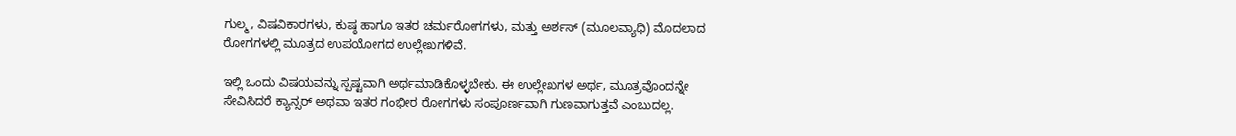ಗುಲ್ಮ, ವಿಷವಿಕಾರಗಳು, ಕುಷ್ಠ ಹಾಗೂ ಇತರ ಚರ್ಮರೋಗಗಳು, ಮತ್ತು ಅರ್ಶಸ್ (ಮೂಲವ್ಯಾಧಿ) ಮೊದಲಾದ ರೋಗಗಳಲ್ಲಿ ಮೂತ್ರದ ಉಪಯೋಗದ ಉಲ್ಲೇಖಗಳಿವೆ.

ಇಲ್ಲಿ ಒಂದು ವಿಷಯವನ್ನು ಸ್ಪಷ್ಟವಾಗಿ ಅರ್ಥಮಾಡಿಕೊಳ್ಳಬೇಕು. ಈ ಉಲ್ಲೇಖಗಳ ಅರ್ಥ, ಮೂತ್ರವೊಂದನ್ನೇ ಸೇವಿಸಿದರೆ ಕ್ಯಾನ್ಸರ್ ಅಥವಾ ಇತರ ಗಂಭೀರ ರೋಗಗಳು ಸಂಪೂರ್ಣವಾಗಿ ಗುಣವಾಗುತ್ತವೆ ಎಂಬುದಲ್ಲ.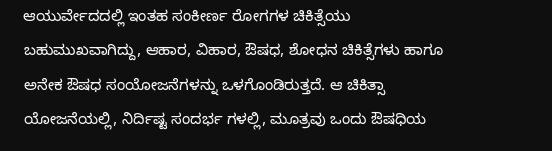ಆಯುರ್ವೇದದಲ್ಲಿ ಇಂತಹ ಸಂಕೀರ್ಣ ರೋಗಗಳ ಚಿಕಿತ್ಸೆಯು ಬಹುಮುಖವಾಗಿದ್ದು, ಆಹಾರ, ವಿಹಾರ, ಔಷಧ, ಶೋಧನ ಚಿಕಿತ್ಸೆಗಳು ಹಾಗೂ ಅನೇಕ ಔಷಧ ಸಂಯೋಜನೆಗಳನ್ನು ಒಳಗೊಂಡಿರುತ್ತದೆ. ಆ ಚಿಕಿತ್ಸಾ ಯೋಜನೆಯಲ್ಲಿ, ನಿರ್ದಿಷ್ಟ ಸಂದರ್ಭ ಗಳಲ್ಲಿ, ಮೂತ್ರವು ಒಂದು ಔಷಧಿಯ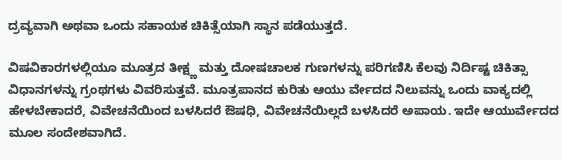ದ್ರವ್ಯವಾಗಿ ಅಥವಾ ಒಂದು ಸಹಾಯಕ ಚಿಕಿತ್ಸೆಯಾಗಿ ಸ್ಥಾನ ಪಡೆಯುತ್ತದೆ.

ವಿಷವಿಕಾರಗಳಲ್ಲಿಯೂ ಮೂತ್ರದ ತೀಕ್ಷ್ಣ ಮತ್ತು ದೋಷಚಾಲಕ ಗುಣಗಳನ್ನು ಪರಿಗಣಿಸಿ ಕೆಲವು ನಿರ್ದಿಷ್ಟ ಚಿಕಿತ್ಸಾ ವಿಧಾನಗಳನ್ನು ಗ್ರಂಥಗಳು ವಿವರಿಸುತ್ತವೆ. ಮೂತ್ರಪಾನದ ಕುರಿತು ಆಯು ರ್ವೇದದ ನಿಲುವನ್ನು ಒಂದು ವಾಕ್ಯದಲ್ಲಿ ಹೇಳಬೇಕಾದರೆ, ವಿವೇಚನೆಯಿಂದ ಬಳಸಿದರೆ ಔಷಧಿ, ವಿವೇಚನೆಯಿಲ್ಲದೆ ಬಳಸಿದರೆ ಅಪಾಯ. ಇದೇ ಆಯುರ್ವೇದದ ಮೂಲ ಸಂದೇಶವಾಗಿದೆ.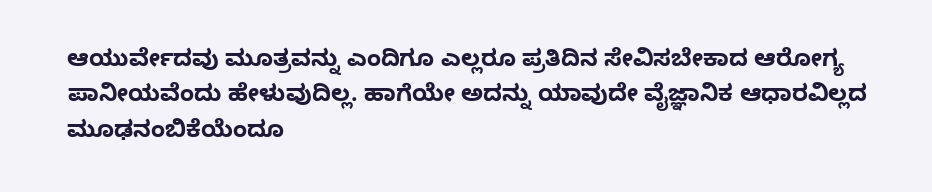ಆಯುರ್ವೇದವು ಮೂತ್ರವನ್ನು ಎಂದಿಗೂ ಎಲ್ಲರೂ ಪ್ರತಿದಿನ ಸೇವಿಸಬೇಕಾದ ಆರೋಗ್ಯ ಪಾನೀಯವೆಂದು ಹೇಳುವುದಿಲ್ಲ. ಹಾಗೆಯೇ ಅದನ್ನು ಯಾವುದೇ ವೈಜ್ಞಾನಿಕ ಆಧಾರವಿಲ್ಲದ ಮೂಢನಂಬಿಕೆಯೆಂದೂ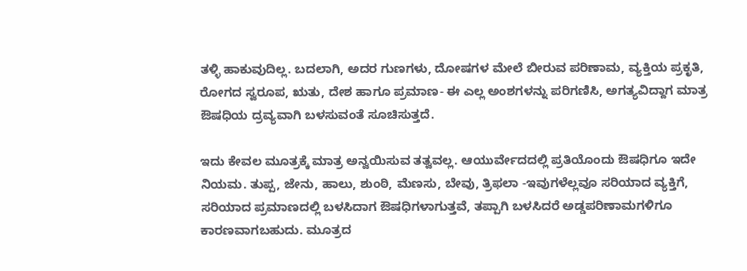ತಳ್ಳಿ ಹಾಕುವುದಿಲ್ಲ. ಬದಲಾಗಿ, ಅದರ ಗುಣಗಳು, ದೋಷಗಳ ಮೇಲೆ ಬೀರುವ ಪರಿಣಾಮ, ವ್ಯಕ್ತಿಯ ಪ್ರಕೃತಿ, ರೋಗದ ಸ್ವರೂಪ, ಋತು, ದೇಶ ಹಾಗೂ ಪ್ರಮಾಣ- ಈ ಎಲ್ಲ ಅಂಶಗಳನ್ನು ಪರಿಗಣಿಸಿ, ಅಗತ್ಯವಿದ್ದಾಗ ಮಾತ್ರ ಔಷಧಿಯ ದ್ರವ್ಯವಾಗಿ ಬಳಸುವಂತೆ ಸೂಚಿಸುತ್ತದೆ.

ಇದು ಕೇವಲ ಮೂತ್ರಕ್ಕೆ ಮಾತ್ರ ಅನ್ವಯಿಸುವ ತತ್ವವಲ್ಲ. ಆಯುರ್ವೇದದಲ್ಲಿ ಪ್ರತಿಯೊಂದು ಔಷಧಿಗೂ ಇದೇ ನಿಯಮ. ತುಪ್ಪ, ಜೇನು, ಹಾಲು, ಶುಂಠಿ, ಮೆಣಸು, ಬೇವು, ತ್ರಿಫಲಾ -ಇವುಗಳೆಲ್ಲವೂ ಸರಿಯಾದ ವ್ಯಕ್ತಿಗೆ, ಸರಿಯಾದ ಪ್ರಮಾಣದಲ್ಲಿ ಬಳಸಿದಾಗ ಔಷಧಿಗಳಾಗುತ್ತವೆ, ತಪ್ಪಾಗಿ ಬಳಸಿದರೆ ಅಡ್ಡಪರಿಣಾಮಗಳಿಗೂ ಕಾರಣವಾಗಬಹುದು. ಮೂತ್ರದ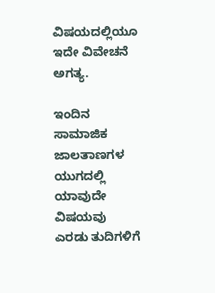ವಿಷಯದಲ್ಲಿಯೂ ಇದೇ ವಿವೇಚನೆ ಅಗತ್ಯ.

ಇಂದಿನ ಸಾಮಾಜಿಕ ಜಾಲತಾಣಗಳ ಯುಗದಲ್ಲಿ ಯಾವುದೇ ವಿಷಯವು ಎರಡು ತುದಿಗಳಿಗೆ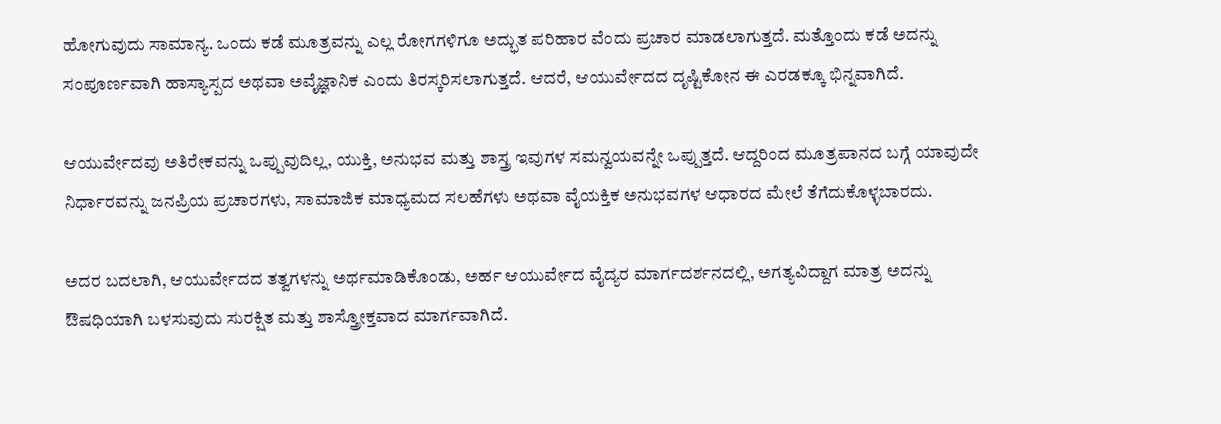ಹೋಗುವುದು ಸಾಮಾನ್ಯ. ಒಂದು ಕಡೆ ಮೂತ್ರವನ್ನು ಎಲ್ಲ ರೋಗಗಳಿಗೂ ಅದ್ಭುತ ಪರಿಹಾರ ವೆಂದು ಪ್ರಚಾರ ಮಾಡಲಾಗುತ್ತದೆ. ಮತ್ತೊಂದು ಕಡೆ ಅದನ್ನು ಸಂಪೂರ್ಣವಾಗಿ ಹಾಸ್ಯಾಸ್ಪದ ಅಥವಾ ಅವೈಜ್ಞಾನಿಕ ಎಂದು ತಿರಸ್ಕರಿಸಲಾಗುತ್ತದೆ. ಆದರೆ, ಆಯುರ್ವೇದದ ದೃಷ್ಟಿಕೋನ ಈ ಎರಡಕ್ಕೂ ಭಿನ್ನವಾಗಿದೆ.

ಆಯುರ್ವೇದವು ಅತಿರೇಕವನ್ನು ಒಪ್ಪುವುದಿಲ್ಲ, ಯುಕ್ತಿ, ಅನುಭವ ಮತ್ತು ಶಾಸ್ತ್ರ ಇವುಗಳ ಸಮನ್ವಯವನ್ನೇ ಒಪ್ಪುತ್ತದೆ. ಆದ್ದರಿಂದ ಮೂತ್ರಪಾನದ ಬಗ್ಗೆ ಯಾವುದೇ ನಿರ್ಧಾರವನ್ನು ಜನಪ್ರಿಯ ಪ್ರಚಾರಗಳು, ಸಾಮಾಜಿಕ ಮಾಧ್ಯಮದ ಸಲಹೆಗಳು ಅಥವಾ ವೈಯಕ್ತಿಕ ಅನುಭವಗಳ ಆಧಾರದ ಮೇಲೆ ತೆಗೆದುಕೊಳ್ಳಬಾರದು.

ಅದರ ಬದಲಾಗಿ, ಆಯುರ್ವೇದದ ತತ್ವಗಳನ್ನು ಅರ್ಥಮಾಡಿಕೊಂಡು, ಅರ್ಹ ಆಯುರ್ವೇದ ವೈದ್ಯರ ಮಾರ್ಗದರ್ಶನದಲ್ಲಿ, ಅಗತ್ಯವಿದ್ದಾಗ ಮಾತ್ರ ಅದನ್ನು ಔಷಧಿಯಾಗಿ ಬಳಸುವುದು ಸುರಕ್ಷಿತ ಮತ್ತು ಶಾಸ್ತ್ರೋಕ್ತವಾದ ಮಾರ್ಗವಾಗಿದೆ.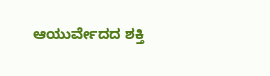ಆಯುರ್ವೇದದ ಶಕ್ತಿ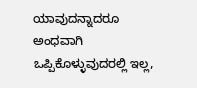ಯಾವುದನ್ನಾದರೂ ಅಂಧವಾಗಿ ಒಪ್ಪಿಕೊಳ್ಳುವುದರಲ್ಲಿ ಇಲ್ಲ,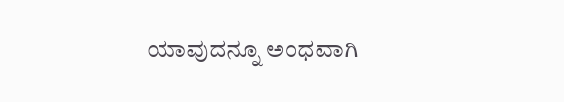ಯಾವುದನ್ನೂ ಅಂಧವಾಗಿ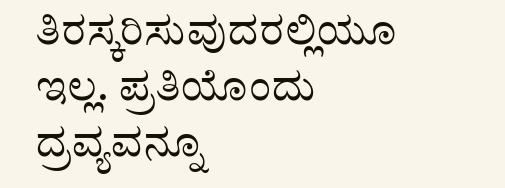ತಿರಸ್ಕರಿಸುವುದರಲ್ಲಿಯೂ ಇಲ್ಲ. ಪ್ರತಿಯೊಂದು ದ್ರವ್ಯವನ್ನೂ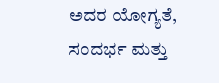ಅದರ ಯೋಗ್ಯತೆ, ಸಂದರ್ಭ ಮತ್ತು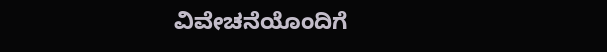ವಿವೇಚನೆಯೊಂದಿಗೆ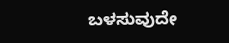ಬಳಸುವುದೇ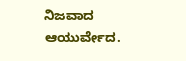ನಿಜವಾದ ಆಯುರ್ವೇದ.